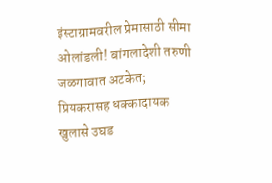इंस्टाग्रामवरील प्रेमासाठी सीमा ओलांडली! बांगलादेशी तरुणी जळगावात अटकेत; प्रियकरासह धक्कादायक खुलासे उघड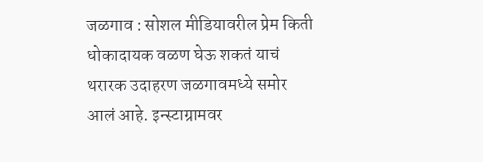जळगाव : सोशल मीडियावरील प्रेम किती धोकादायक वळण घेऊ शकतं याचं थरारक उदाहरण जळगावमध्ये समोर आलं आहे. इन्स्टाग्रामवर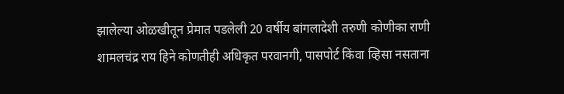झालेल्या ओळखीतून प्रेमात पडलेली 20 वर्षीय बांगलादेशी तरुणी कोणीका राणी शामलचंद्र राय हिने कोणतीही अधिकृत परवानगी, पासपोर्ट किंवा व्हिसा नसताना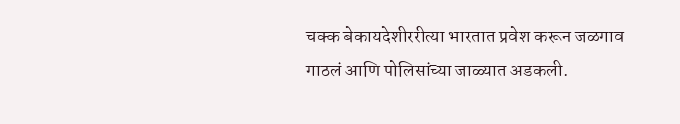चक्क बेकायदेशीररीत्या भारतात प्रवेश करून जळगाव गाठलं आणि पोलिसांच्या जाळ्यात अडकली.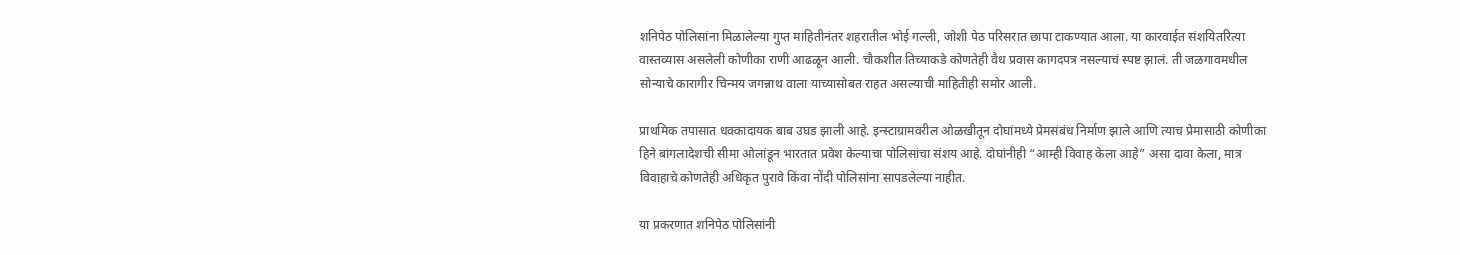शनिपेठ पोलिसांना मिळालेल्या गुप्त माहितीनंतर शहरातील भोई गल्ली, जोशी पेठ परिसरात छापा टाकण्यात आला. या कारवाईत संशयितरित्या वास्तव्यास असलेली कोणीका राणी आढळून आली. चौकशीत तिच्याकडे कोणतेही वैध प्रवास कागदपत्र नसल्याचं स्पष्ट झालं. ती जळगावमधील सोन्याचे कारागीर चिन्मय जगन्नाथ वाला याच्यासोबत राहत असल्याची माहितीही समोर आली.

प्राथमिक तपासात धक्कादायक बाब उघड झाली आहे. इन्स्टाग्रामवरील ओळखीतून दोघांमध्ये प्रेमसंबंध निर्माण झाले आणि त्याच प्रेमासाठी कोणीका हिने बांगलादेशची सीमा ओलांडून भारतात प्रवेश केल्याचा पोलिसांचा संशय आहे. दोघांनीही “आम्ही विवाह केला आहे” असा दावा केला, मात्र विवाहाचे कोणतेही अधिकृत पुरावे किंवा नोंदी पोलिसांना सापडलेल्या नाहीत.

या प्रकरणात शनिपेठ पोलिसांनी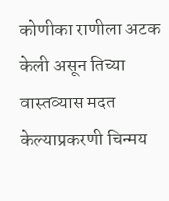कोणीका राणीला अटक केली असून तिच्या वास्तव्यास मदत केल्याप्रकरणी चिन्मय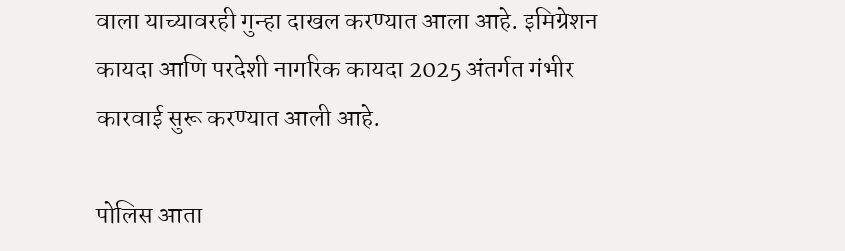वाला याच्यावरही गुन्हा दाखल करण्यात आला आहे. इमिग्रेशन कायदा आणि परदेशी नागरिक कायदा 2025 अंतर्गत गंभीर कारवाई सुरू करण्यात आली आहे.

पोलिस आता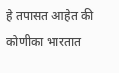हे तपासत आहेत की कोणीका भारतात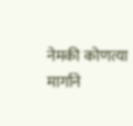नेमकी कोणत्या मार्गाने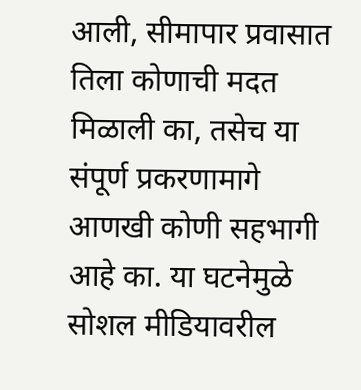आली, सीमापार प्रवासात तिला कोणाची मदत मिळाली का, तसेच या संपूर्ण प्रकरणामागे आणखी कोणी सहभागी आहे का. या घटनेमुळे सोशल मीडियावरील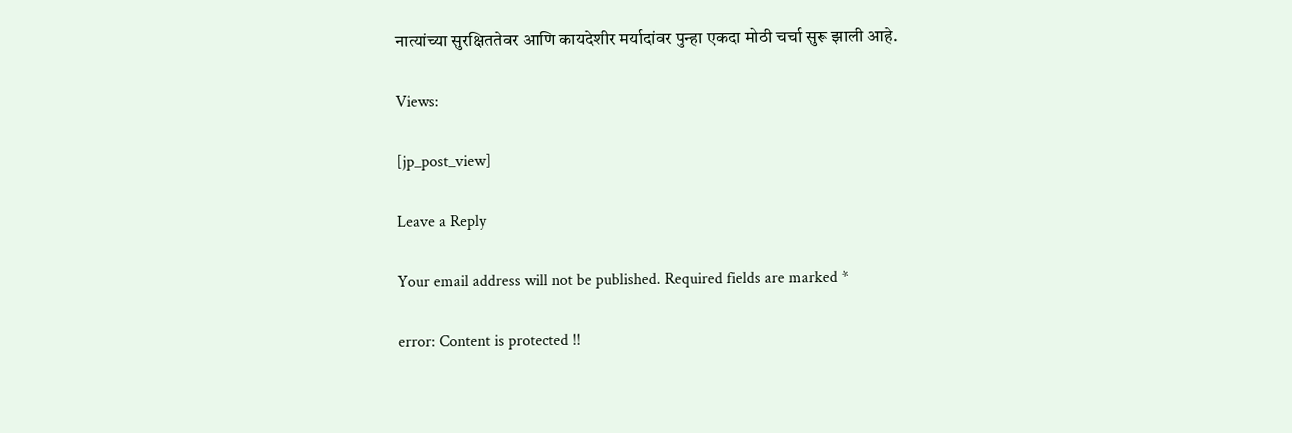नात्यांच्या सुरक्षिततेवर आणि कायदेशीर मर्यादांवर पुन्हा एकदा मोठी चर्चा सुरू झाली आहे.

Views:

[jp_post_view]

Leave a Reply

Your email address will not be published. Required fields are marked *

error: Content is protected !!